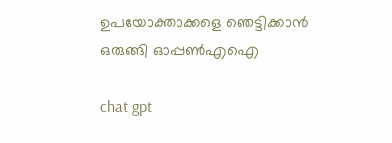ഉപയോക്താക്കളെ ഞെട്ടിക്കാൻ ഒരുങ്ങി ഓപ്പൺഎഐ

chat gpt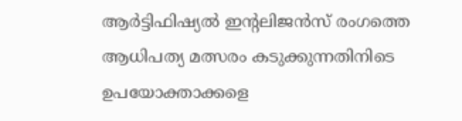ആർട്ടിഫിഷ്യൽ ഇന്റലിജൻസ് രംഗത്തെ ആധിപത്യ മത്സരം കടുക്കുന്നതിനിടെ ഉപയോക്താക്കളെ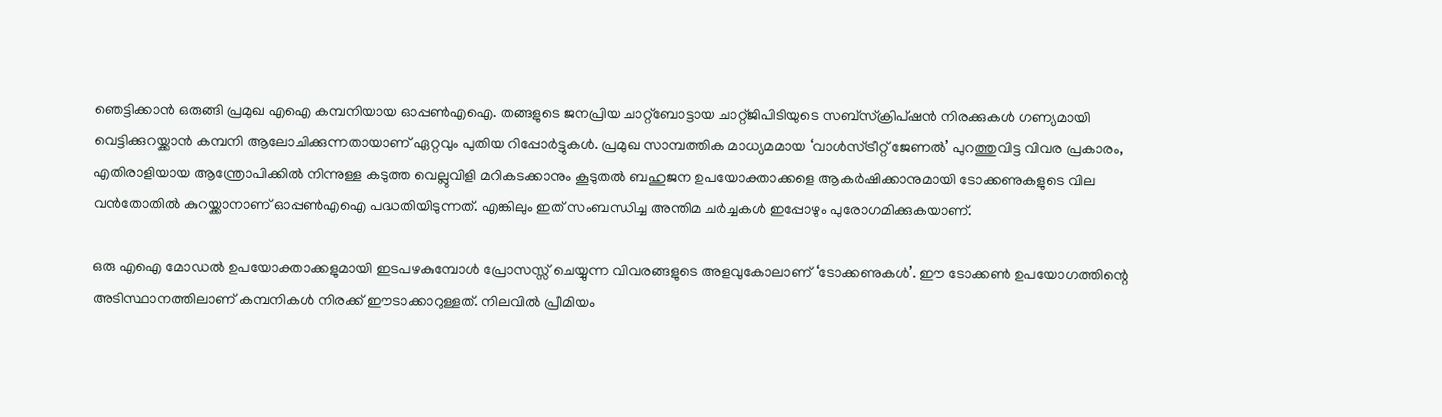ഞെട്ടിക്കാൻ ഒരുങ്ങി പ്രമുഖ എഐ കമ്പനിയായ ഓപ്പൺഎഐ. തങ്ങളുടെ ജനപ്രിയ ചാറ്റ്ബോട്ടായ ചാറ്റ്ജിപിടിയുടെ സബ്‌സ്‌ക്രിപ്‌ഷൻ നിരക്കുകൾ ഗണ്യമായി വെട്ടിക്കുറയ്ക്കാൻ കമ്പനി ആലോചിക്കുന്നതായാണ് ഏറ്റവും പുതിയ റിപ്പോർട്ടുകൾ. പ്രമുഖ സാമ്പത്തിക മാധ്യമമായ ‘വാൾസ്ട്രീറ്റ് ജേണൽ’ പുറത്തുവിട്ട വിവര പ്രകാരം, എതിരാളിയായ ആന്ത്രോപിക്കിൽ നിന്നുള്ള കടുത്ത വെല്ലുവിളി മറികടക്കാനും കൂടുതൽ ബഹുജന ഉപയോക്താക്കളെ ആകർഷിക്കാനുമായി ടോക്കണുകളുടെ വില വൻതോതിൽ കുറയ്ക്കാനാണ് ഓപ്പൺഎഐ പദ്ധതിയിടുന്നത്. എങ്കിലും ഇത് സംബന്ധിച്ച അന്തിമ ചർച്ചകൾ ഇപ്പോഴും പുരോഗമിക്കുകയാണ്.

ഒരു എഐ മോഡൽ ഉപയോക്താക്കളുമായി ഇടപഴകുമ്പോൾ പ്രോസസ്സ് ചെയ്യുന്ന വിവരങ്ങളുടെ അളവുകോലാണ് ‘ടോക്കണുകൾ’. ഈ ടോക്കൺ ഉപയോഗത്തിന്റെ അടിസ്ഥാനത്തിലാണ് കമ്പനികൾ നിരക്ക് ഈടാക്കാറുള്ളത്. നിലവിൽ പ്രീമിയം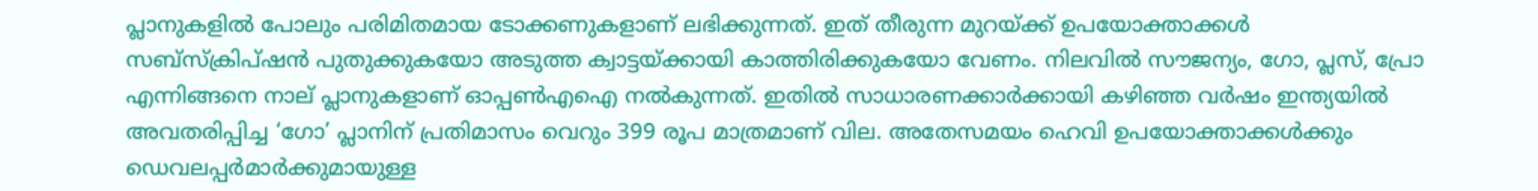പ്ലാനുകളിൽ പോലും പരിമിതമായ ടോക്കണുകളാണ് ലഭിക്കുന്നത്. ഇത് തീരുന്ന മുറയ്ക്ക് ഉപയോക്താക്കൾ സബ്‌സ്‌ക്രിപ്‌ഷൻ പുതുക്കുകയോ അടുത്ത ക്വാട്ടയ്ക്കായി കാത്തിരിക്കുകയോ വേണം. നിലവിൽ സൗജന്യം, ഗോ, പ്ലസ്, പ്രോ എന്നിങ്ങനെ നാല് പ്ലാനുകളാണ് ഓപ്പൺഎഐ നൽകുന്നത്. ഇതിൽ സാധാരണക്കാർക്കായി കഴിഞ്ഞ വർഷം ഇന്ത്യയിൽ അവതരിപ്പിച്ച ‘ഗോ’ പ്ലാനിന് പ്രതിമാസം വെറും 399 രൂപ മാത്രമാണ് വില. അതേസമയം ഹെവി ഉപയോക്താക്കൾക്കും ഡെവലപ്പർമാർക്കുമായുള്ള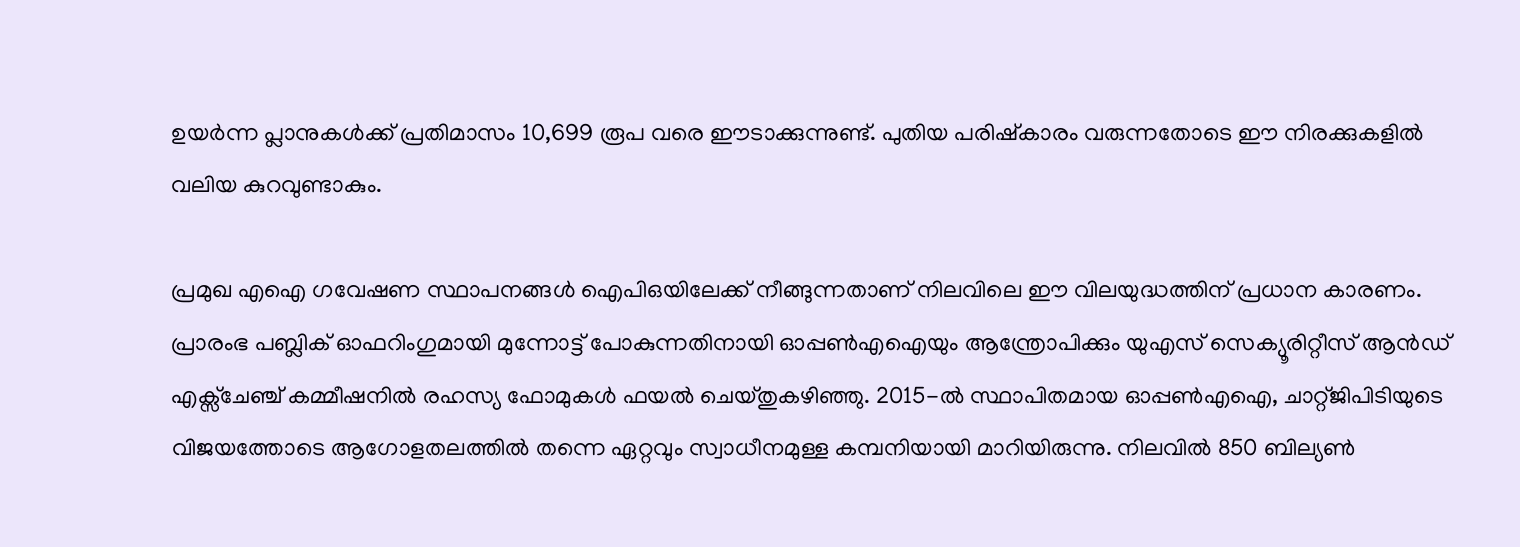ഉയർന്ന പ്ലാനുകൾക്ക് പ്രതിമാസം 10,699 രൂപ വരെ ഈടാക്കുന്നുണ്ട്. പുതിയ പരിഷ്കാരം വരുന്നതോടെ ഈ നിരക്കുകളിൽ വലിയ കുറവുണ്ടാകും.

പ്രമുഖ എഐ ഗവേഷണ സ്ഥാപനങ്ങൾ ഐപിഒയിലേക്ക് നീങ്ങുന്നതാണ് നിലവിലെ ഈ വിലയുദ്ധത്തിന് പ്രധാന കാരണം. പ്രാരംഭ പബ്ലിക് ഓഫറിംഗുമായി മുന്നോട്ട് പോകുന്നതിനായി ഓപ്പൺഎഐയും ആന്ത്രോപിക്കും യുഎസ് സെക്യൂരിറ്റീസ് ആൻഡ് എക്സ്ചേഞ്ച് കമ്മീഷനിൽ രഹസ്യ ഫോമുകൾ ഫയൽ ചെയ്തുകഴിഞ്ഞു. 2015-ൽ സ്ഥാപിതമായ ഓപ്പൺഎഐ, ചാറ്റ്ജിപിടിയുടെ വിജയത്തോടെ ആഗോളതലത്തിൽ തന്നെ ഏറ്റവും സ്വാധീനമുള്ള കമ്പനിയായി മാറിയിരുന്നു. നിലവിൽ 850 ബില്യൺ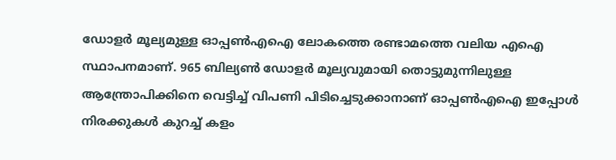ഡോളർ മൂല്യമുള്ള ഓപ്പൺഎഐ ലോകത്തെ രണ്ടാമത്തെ വലിയ എഐ സ്ഥാപനമാണ്. 965 ബില്യൺ ഡോളർ മൂല്യവുമായി തൊട്ടുമുന്നിലുള്ള ആന്ത്രോപിക്കിനെ വെട്ടിച്ച് വിപണി പിടിച്ചെടുക്കാനാണ് ഓപ്പൺഎഐ ഇപ്പോൾ നിരക്കുകൾ കുറച്ച് കളം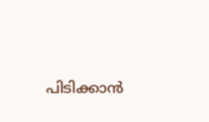പിടിക്കാൻ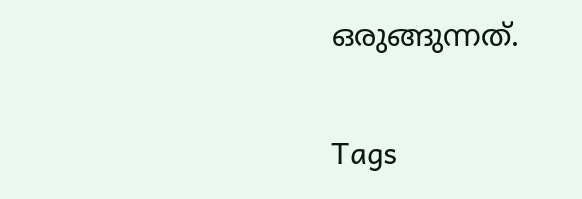ഒരുങ്ങുന്നത്.

Tags